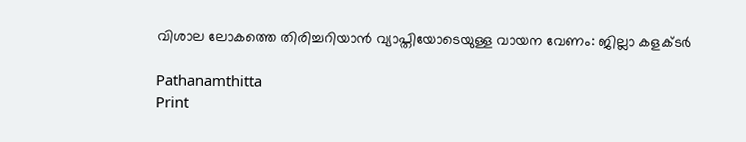വിശാല ലോകത്തെ തിരിച്ചറിയാന്‍ വ്യാപ്തിയോടെയുള്ള വായന വേണം: ജില്ലാ കളക്ടര്‍

Pathanamthitta
Print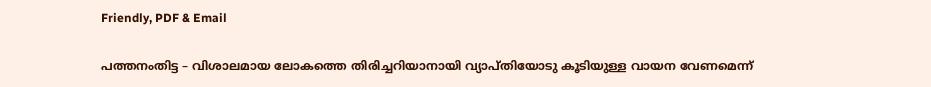Friendly, PDF & Email

പത്തനംതിട്ട – വിശാലമായ ലോകത്തെ തിരിച്ചറിയാനായി വ്യാപ്തിയോടു കൂടിയുള്ള വായന വേണമെന്ന്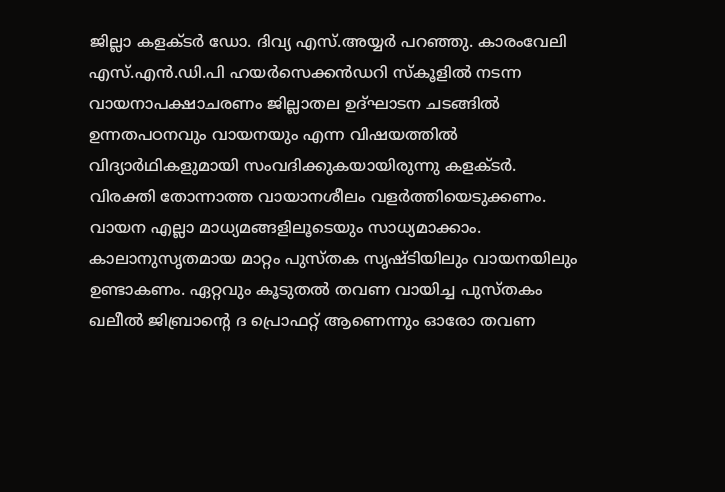ജില്ലാ കളക്ടര്‍ ഡോ. ദിവ്യ എസ്.അയ്യര്‍ പറഞ്ഞു. കാരംവേലി എസ്.എന്‍.ഡി.പി ഹയര്‍സെക്കന്‍ഡറി സ്‌കൂളില്‍ നടന്ന വായനാപക്ഷാചരണം ജില്ലാതല ഉദ്ഘാടന ചടങ്ങില്‍ ഉന്നതപഠനവും വായനയും എന്ന വിഷയത്തില്‍ വിദ്യാര്‍ഥികളുമായി സംവദിക്കുകയായിരുന്നു കളക്ടര്‍.
വിരക്തി തോന്നാത്ത വായാനശീലം വളര്‍ത്തിയെടുക്കണം. വായന എല്ലാ മാധ്യമങ്ങളിലൂടെയും സാധ്യമാക്കാം. കാലാനുസൃതമായ മാറ്റം പുസ്തക സൃഷ്ടിയിലും വായനയിലും ഉണ്ടാകണം. ഏറ്റവും കൂടുതല്‍ തവണ വായിച്ച പുസ്തകം ഖലീല്‍ ജിബ്രാന്റെ ദ പ്രൊഫറ്റ് ആണെന്നും ഓരോ തവണ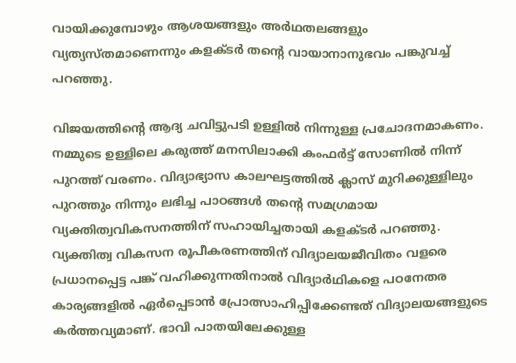വായിക്കുമ്പോഴും ആശയങ്ങളും അര്‍ഥതലങ്ങളും വ്യത്യസ്തമാണെന്നും കളക്ടര്‍ തന്റെ വായാനാനുഭവം പങ്കുവച്ച് പറഞ്ഞു.

വിജയത്തിന്റെ ആദ്യ ചവിട്ടുപടി ഉള്ളില്‍ നിന്നുള്ള പ്രചോദനമാകണം. നമ്മുടെ ഉള്ളിലെ കരുത്ത് മനസിലാക്കി കംഫര്‍ട്ട് സോണില്‍ നിന്ന് പുറത്ത് വരണം. വിദ്യാഭ്യാസ കാലഘട്ടത്തില്‍ ക്ലാസ് മുറിക്കുള്ളിലും പുറത്തും നിന്നും ലഭിച്ച പാഠങ്ങള്‍ തന്റെ സമഗ്രമായ വ്യക്തിത്വവികസനത്തിന് സഹായിച്ചതായി കളക്ടര്‍ പറഞ്ഞു. വ്യക്തിത്വ വികസന രൂപീകരണത്തിന് വിദ്യാലയജീവിതം വളരെ പ്രധാനപ്പെട്ട പങ്ക് വഹിക്കുന്നതിനാല്‍ വിദ്യാര്‍ഥികളെ പഠനേതര കാര്യങ്ങളില്‍ ഏര്‍പ്പെടാന്‍ പ്രോത്സാഹിപ്പിക്കേണ്ടത് വിദ്യാലയങ്ങളുടെ കര്‍ത്തവ്യമാണ്. ഭാവി പാതയിലേക്കുള്ള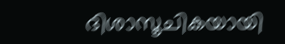ദിശാസൂചികയായി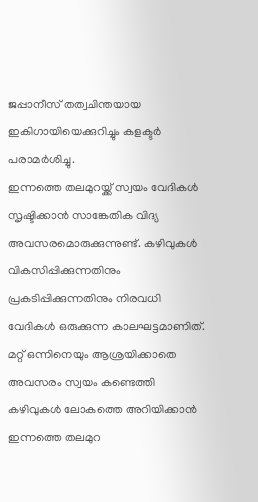ജപ്പാനീസ് തത്വചിന്തയായ ഇകിഗായിയെക്കുറിച്ചും കളക്ടര്‍ പരാമര്‍ശിച്ചു.
ഇന്നത്തെ തലമുറയ്ക്ക് സ്വയം വേദികള്‍ സൃഷ്ടിക്കാന്‍ സാങ്കേതിക വിദ്യ അവസരമൊരുക്കുന്നുണ്ട്. കഴിവുകള്‍ വികസിപ്പിക്കുന്നതിനും പ്രകടിപ്പിക്കുന്നതിനും നിരവധി വേദികള്‍ ഒരുക്കുന്ന കാലഘട്ടമാണിത്. മറ്റ് ഒന്നിനെയും ആശ്രയിക്കാതെ അവസരം സ്വയം കണ്ടെത്തി കഴിവുകള്‍ ലോകത്തെ അറിയിക്കാന്‍ ഇന്നത്തെ തലമുറ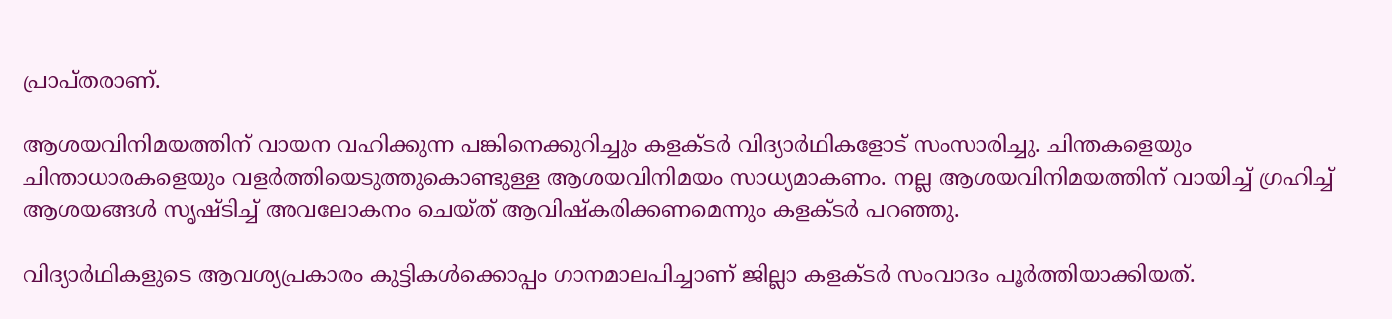പ്രാപ്തരാണ്.

ആശയവിനിമയത്തിന് വായന വഹിക്കുന്ന പങ്കിനെക്കുറിച്ചും കളക്ടര്‍ വിദ്യാര്‍ഥികളോട് സംസാരിച്ചു. ചിന്തകളെയും ചിന്താധാരകളെയും വളര്‍ത്തിയെടുത്തുകൊണ്ടുള്ള ആശയവിനിമയം സാധ്യമാകണം. നല്ല ആശയവിനിമയത്തിന് വായിച്ച് ഗ്രഹിച്ച് ആശയങ്ങള്‍ സൃഷ്ടിച്ച് അവലോകനം ചെയ്ത് ആവിഷ്‌കരിക്കണമെന്നും കളക്ടര്‍ പറഞ്ഞു.

വിദ്യാര്‍ഥികളുടെ ആവശ്യപ്രകാരം കുട്ടികള്‍ക്കൊപ്പം ഗാനമാലപിച്ചാണ് ജില്ലാ കളക്ടര്‍ സംവാദം പൂര്‍ത്തിയാക്കിയത്.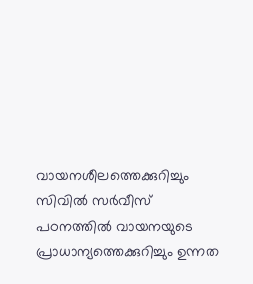വായനശീലത്തെക്കുറിച്ചും സിവില്‍ സര്‍വീസ് പഠനത്തില്‍ വായനയുടെ പ്രാധാന്യത്തെക്കുറിച്ചും ഉന്നത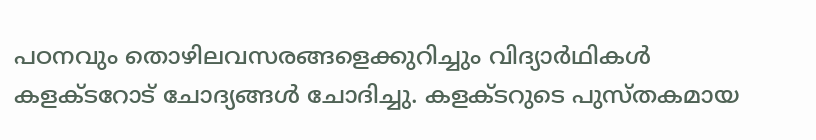പഠനവും തൊഴിലവസരങ്ങളെക്കുറിച്ചും വിദ്യാര്‍ഥികള്‍ കളക്ടറോട് ചോദ്യങ്ങള്‍ ചോദിച്ചു. കളക്ടറുടെ പുസ്തകമായ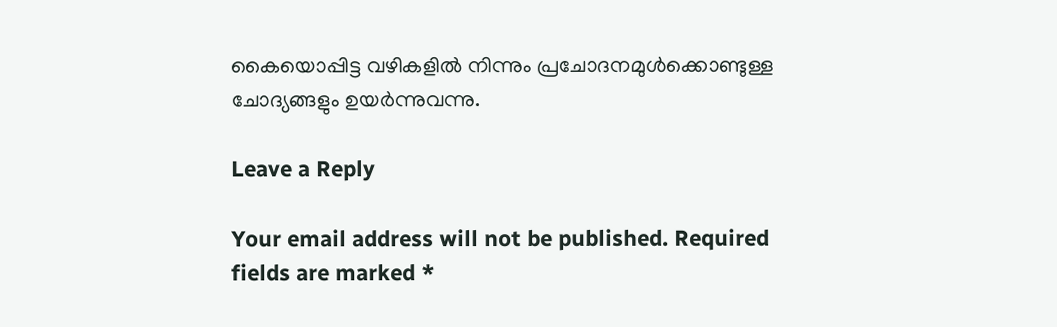കൈയൊപ്പിട്ട വഴികളില്‍ നിന്നും പ്രചോദനമുള്‍ക്കൊണ്ടുള്ള ചോദ്യങ്ങളും ഉയര്‍ന്നുവന്നു.

Leave a Reply

Your email address will not be published. Required fields are marked *